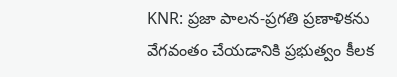KNR: ప్రజా పాలన-ప్రగతి ప్రణాళికను వేగవంతం చేయడానికి ప్రభుత్వం కీలక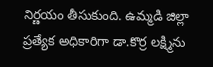నిర్ణయం తీసుకుంది. ఉమ్మడి జిల్లా ప్రత్యేక అధికారిగా డా.కొర్ర లక్ష్మిను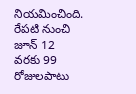నియమించింది. రేపటి నుంచి జూన్ 12 వరకు 99 రోజులపాటు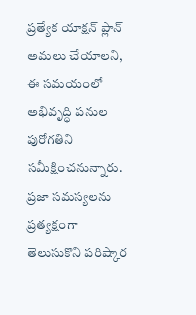ప్రత్యేక యాక్షన్ ప్లాన్ అమలు చేయాలని, ఈ సమయంలో అభివృద్ధి పనుల పురోగతిని సమీక్షించనున్నారు. ప్రజా సమస్యలను ప్రత్యక్షంగా తెలుసుకొని పరిష్కార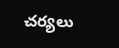చర్యలు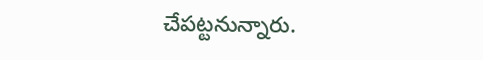చేపట్టనున్నారు.